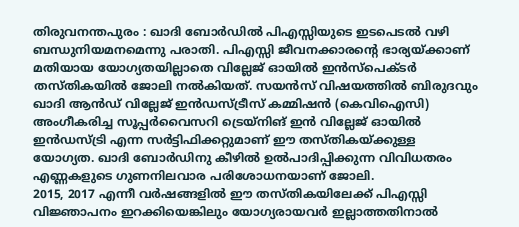തിരുവനന്തപുരം : ഖാദി ബോർഡിൽ പിഎസ്സിയുടെ ഇടപെടൽ വഴി ബന്ധുനിയമനമെന്നു പരാതി. പിഎസ്സി ജീവനക്കാരന്റെ ഭാര്യയ്ക്കാണ് മതിയായ യോഗ്യതയില്ലാതെ വില്ലേജ് ഓയിൽ ഇൻസ്പെക്ടർ തസ്തികയിൽ ജോലി നൽകിയത്. സയൻസ് വിഷയത്തിൽ ബിരുദവും ഖാദി ആൻഡ് വില്ലേജ് ഇൻഡസ്ട്രീസ് കമ്മിഷൻ (കെവിഐസി) അംഗീകരിച്ച സൂപ്പർവൈസറി ട്രെയ്നിങ് ഇൻ വില്ലേജ് ഓയിൽ ഇൻഡസ്ട്രി എന്ന സർട്ടിഫിക്കറ്റുമാണ് ഈ തസ്തികയ്ക്കുള്ള യോഗ്യത. ഖാദി ബോർഡിനു കീഴിൽ ഉൽപാദിപ്പിക്കുന്ന വിവിധതരം എണ്ണകളുടെ ഗുണനിലവാര പരിശോധനയാണ് ജോലി.
2015, 2017 എന്നീ വർഷങ്ങളിൽ ഈ തസ്തികയിലേക്ക് പിഎസ്സി വിജ്ഞാപനം ഇറക്കിയെങ്കിലും യോഗ്യരായവർ ഇല്ലാത്തതിനാൽ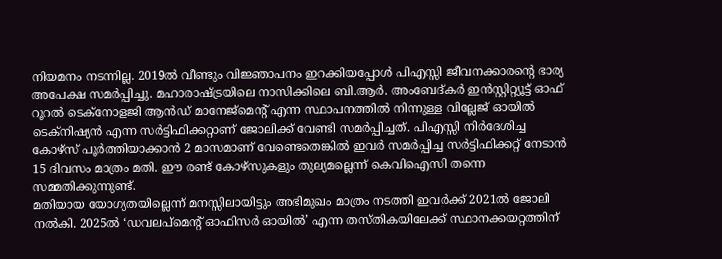നിയമനം നടന്നില്ല. 2019ൽ വീണ്ടും വിജ്ഞാപനം ഇറക്കിയപ്പോൾ പിഎസ്സി ജീവനക്കാരന്റെ ഭാര്യ അപേക്ഷ സമർപ്പിച്ചു. മഹാരാഷ്ട്രയിലെ നാസിക്കിലെ ബി.ആർ. അംബേദ്കർ ഇൻസ്റ്റിറ്റ്യൂട്ട് ഓഫ് റൂറൽ ടെക്നോളജി ആൻഡ് മാനേജ്മെന്റ് എന്ന സ്ഥാപനത്തിൽ നിന്നുള്ള വില്ലേജ് ഓയിൽ ടെക്നിഷ്യൻ എന്ന സർട്ടിഫിക്കറ്റാണ് ജോലിക്ക് വേണ്ടി സമർപ്പിച്ചത്. പിഎസ്സി നിർദേശിച്ച കോഴ്സ് പൂർത്തിയാക്കാൻ 2 മാസമാണ് വേണ്ടെതെങ്കിൽ ഇവർ സമർപ്പിച്ച സർട്ടിഫിക്കറ്റ് നേടാൻ 15 ദിവസം മാത്രം മതി. ഈ രണ്ട് കോഴ്സുകളും തുല്യമല്ലെന്ന് കെവിഐസി തന്നെ സമ്മതിക്കുന്നുണ്ട്.
മതിയായ യോഗ്യതയില്ലെന്ന് മനസ്സിലായിട്ടും അഭിമുഖം മാത്രം നടത്തി ഇവർക്ക് 2021ൽ ജോലി നൽകി. 2025ൽ ‘ഡവലപ്മെന്റ് ഓഫിസർ ഓയിൽ’ എന്ന തസ്തികയിലേക്ക് സ്ഥാനക്കയറ്റത്തിന്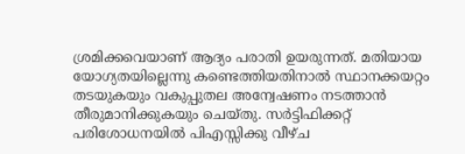ശ്രമിക്കവെയാണ് ആദ്യം പരാതി ഉയരുന്നത്. മതിയായ യോഗ്യതയില്ലെന്നു കണ്ടെത്തിയതിനാൽ സ്ഥാനക്കയറ്റം തടയുകയും വകുപ്പുതല അന്വേഷണം നടത്താൻ തീരുമാനിക്കുകയും ചെയ്തു. സർട്ടിഫിക്കറ്റ് പരിശോധനയിൽ പിഎസ്സിക്കു വീഴ്ച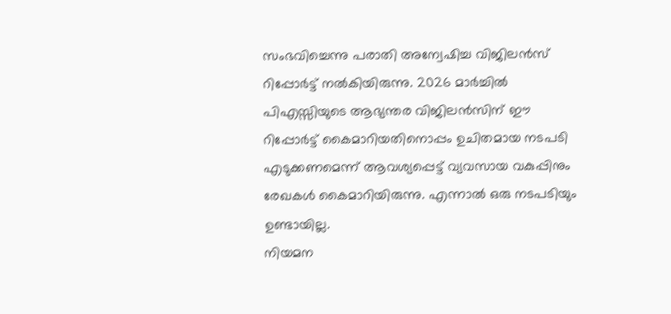സംഭവിച്ചെന്നു പരാതി അന്വേഷിച്ച വിജിലൻസ് റിപ്പോർട്ട് നൽകിയിരുന്നു. 2026 മാർച്ചിൽ പിഎസ്സിയുടെ ആഭ്യന്തര വിജിലൻസിന് ഈ റിപ്പോർട്ട് കൈമാറിയതിനൊപ്പം ഉചിതമായ നടപടി എടുക്കണമെന്ന് ആവശ്യപ്പെട്ട് വ്യവസായ വകുപ്പിനും രേഖകൾ കൈമാറിയിരുന്നു. എന്നാൽ ഒരു നടപടിയും ഉണ്ടായില്ല.
നിയമന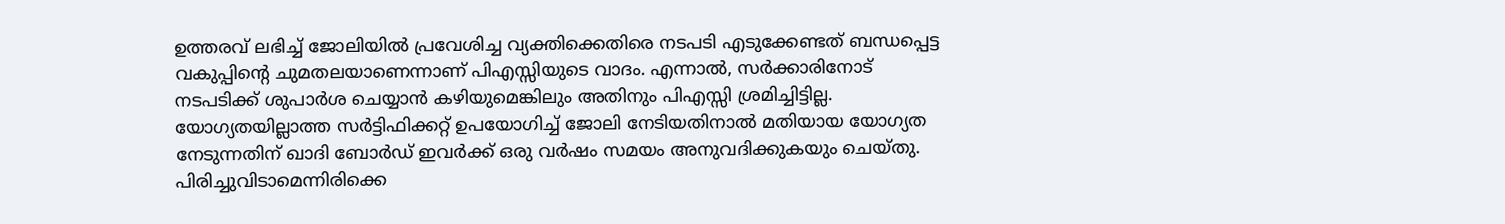ഉത്തരവ് ലഭിച്ച് ജോലിയിൽ പ്രവേശിച്ച വ്യക്തിക്കെതിരെ നടപടി എടുക്കേണ്ടത് ബന്ധപ്പെട്ട വകുപ്പിന്റെ ചുമതലയാണെന്നാണ് പിഎസ്സിയുടെ വാദം. എന്നാൽ, സർക്കാരിനോട് നടപടിക്ക് ശുപാർശ ചെയ്യാൻ കഴിയുമെങ്കിലും അതിനും പിഎസ്സി ശ്രമിച്ചിട്ടില്ല. യോഗ്യതയില്ലാത്ത സർട്ടിഫിക്കറ്റ് ഉപയോഗിച്ച് ജോലി നേടിയതിനാൽ മതിയായ യോഗ്യത നേടുന്നതിന് ഖാദി ബോർഡ് ഇവർക്ക് ഒരു വർഷം സമയം അനുവദിക്കുകയും ചെയ്തു. പിരിച്ചുവിടാമെന്നിരിക്കെ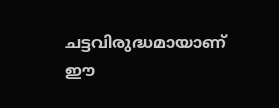ചട്ടവിരുദ്ധമായാണ് ഈ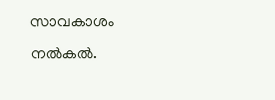സാവകാശം നൽകൽ.